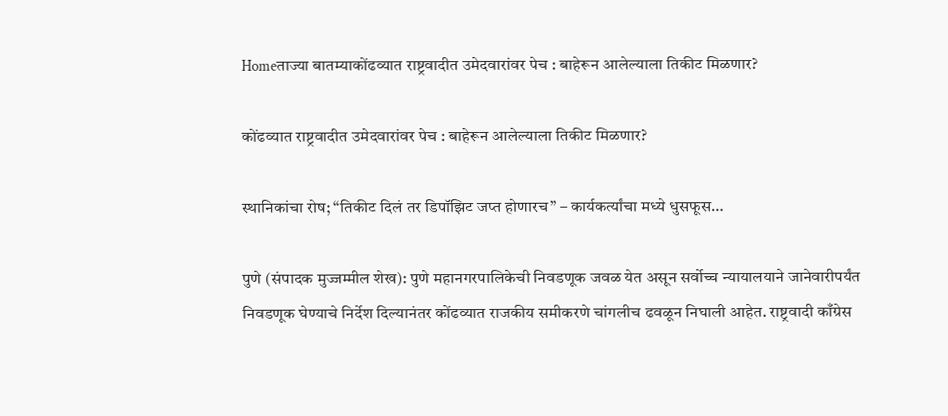Homeताज्या बातम्याकोंढव्यात राष्ट्रवादीत उमेदवारांवर पेच : बाहेरून आलेल्याला तिकीट मिळणार?

कोंढव्यात राष्ट्रवादीत उमेदवारांवर पेच : बाहेरून आलेल्याला तिकीट मिळणार?

स्थानिकांचा रोष; “तिकीट दिलं तर डिपॉझिट जप्त होणारच” – कार्यकर्त्यांचा मध्ये धुसफूस…

पुणे (संपादक मुज्जम्मील शेख): पुणे महानगरपालिकेची निवडणूक जवळ येत असून सर्वोच्च न्यायालयाने जानेवारीपर्यंत निवडणूक घेण्याचे निर्देश दिल्यानंतर कोंढव्यात राजकीय समीकरणे चांगलीच ढवळून निघाली आहेत. राष्ट्रवादी काँग्रेस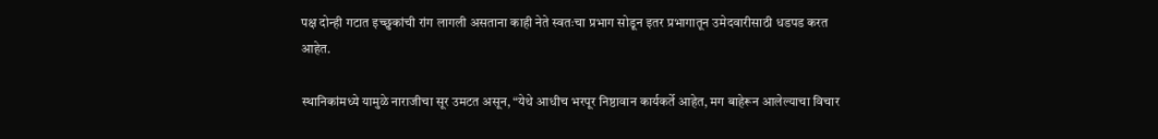पक्ष दोन्ही गटात इच्छुकांची रांग लागली असताना काही नेते स्वतःचा प्रभाग सोडून इतर प्रभागातून उमेदवारीसाठी धडपड करत आहेत.

स्थानिकांमध्ये यामुळे नाराजीचा सूर उमटत असून, “येथे आधीच भरपूर निष्ठावान कार्यकर्ते आहेत, मग बाहेरून आलेल्याचा विचार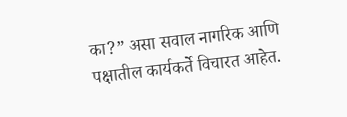का?” असा सवाल नागरिक आणि पक्षातील कार्यकर्ते विचारत आहेत.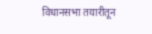विधानसभा तयारीतून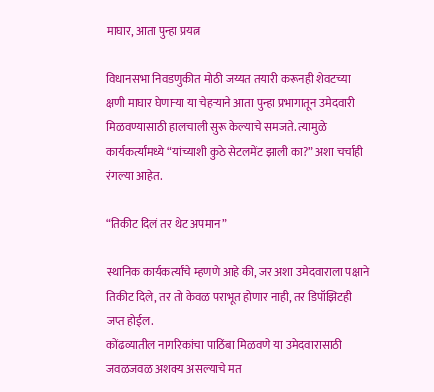माघार, आता पुन्हा प्रयत्न

विधानसभा निवडणुकीत मोठी जय्यत तयारी करूनही शेवटच्या क्षणी माघार घेणाऱ्या या चेहऱ्याने आता पुन्हा प्रभागातून उमेदवारी मिळवण्यासाठी हालचाली सुरू केल्याचे समजते. त्यामुळे कार्यकर्त्यांमध्ये “यांच्याशी कुठे सेटलमेंट झाली का?” अशा चर्चाही रंगल्या आहेत.

“तिकीट दिलं तर थेट अपमान”

स्थानिक कार्यकर्त्यांचे म्हणणे आहे की, जर अशा उमेदवाराला पक्षाने तिकीट दिले, तर तो केवळ पराभूत होणार नाही, तर डिपॉझिटही जप्त होईल.
कोंढव्यातील नागरिकांचा पाठिंबा मिळवणे या उमेदवारासाठी जवळजवळ अशक्य असल्याचे मत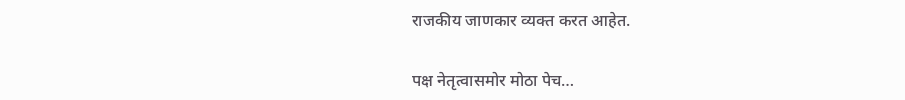राजकीय जाणकार व्यक्त करत आहेत.

पक्ष नेतृत्वासमोर मोठा पेच…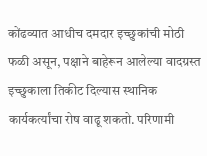कोंढव्यात आधीच दमदार इच्छुकांची मोठी फळी असून, पक्षाने बाहेरून आलेल्या वादग्रस्त इच्छुकाला तिकीट दिल्यास स्थानिक कार्यकर्त्यांचा रोष वाढू शकतो. परिणामी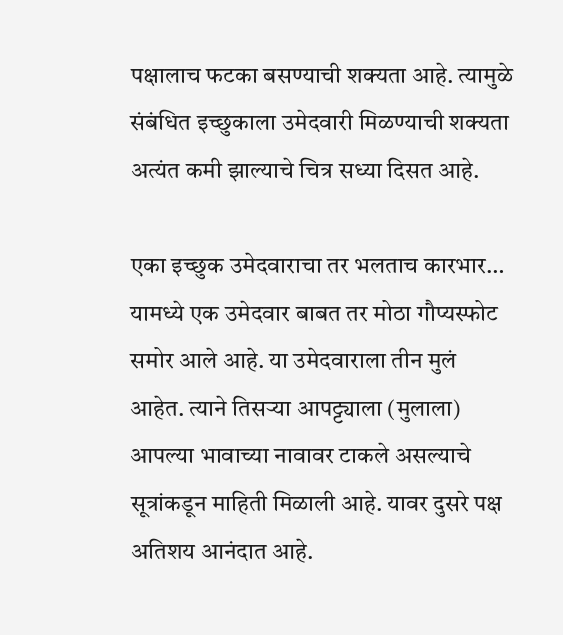पक्षालाच फटका बसण्याची शक्यता आहे. त्यामुळे संबंधित इच्छुकाला उमेदवारी मिळण्याची शक्यता अत्यंत कमी झाल्याचे चित्र सध्या दिसत आहे.

एका इच्छुक उमेदवाराचा तर भलताच कारभार…
यामध्ये एक उमेदवार बाबत तर मोठा गौप्यस्फोट समोर आले आहे. या उमेदवाराला तीन मुलं आहेत. त्याने तिसऱ्या आपट्ट्याला (मुलाला) आपल्या भावाच्या नावावर टाकले असल्याचे सूत्रांकडून माहिती मिळाली आहे. यावर दुसरे पक्ष अतिशय आनंदात आहे.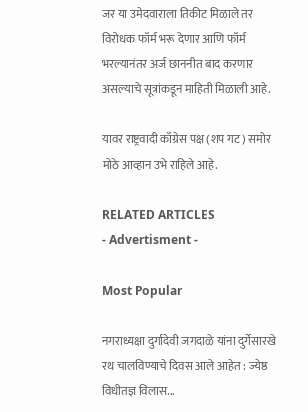जर या उमेदवाराला तिकीट मिळाले तर विरोधक फॉर्म भरू देणार आणि फॉर्म भरल्यानंतर अर्ज छाननीत बाद करणार असल्याचे सूत्रांकडून माहिती मिळाली आहे.

यावर राष्ट्रवादी काँग्रेस पक्ष (शप गट) समोर मोठे आव्हान उभे राहिले आहे.

RELATED ARTICLES
- Advertisment -

Most Popular

नगराध्यक्षा दुर्गादेवी जगदाळे यांना दुर्गेसारखे रथ चालविण्याचे दिवस आले आहेत : ज्येष्ठ विधीतज्ञ विलास...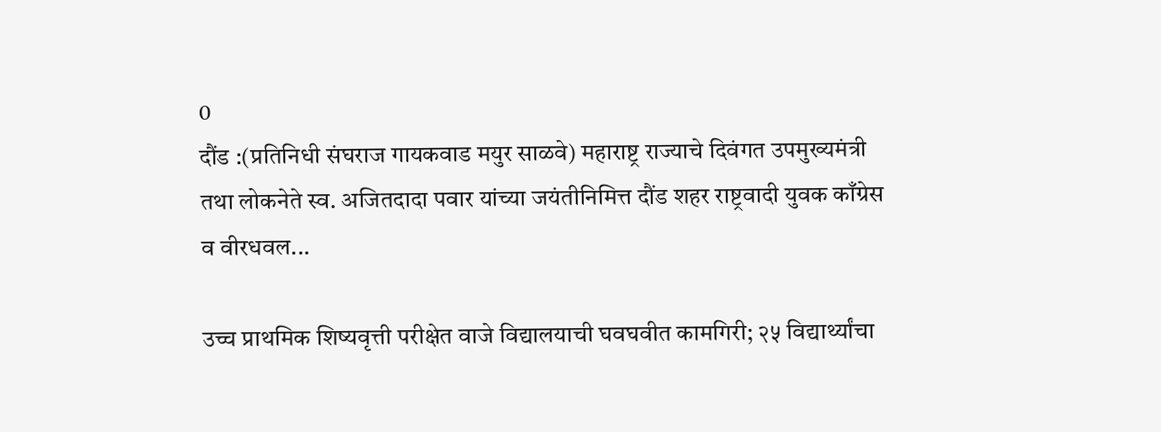0
दौंड :(प्रतिनिधी संघराज गायकवाड मयुर साळवे) महाराष्ट्र राज्याचे दिवंगत उपमुख्यमंत्री तथा लोकनेते स्व. अजितदादा पवार यांच्या जयंतीनिमित्त दौंड शहर राष्ट्रवादी युवक काँग्रेस व वीरधवल...

उच्च प्राथमिक शिष्यवृत्ती परीक्षेत वाजे विद्यालयाची घवघवीत कामगिरी; २५ विद्यार्थ्यांचा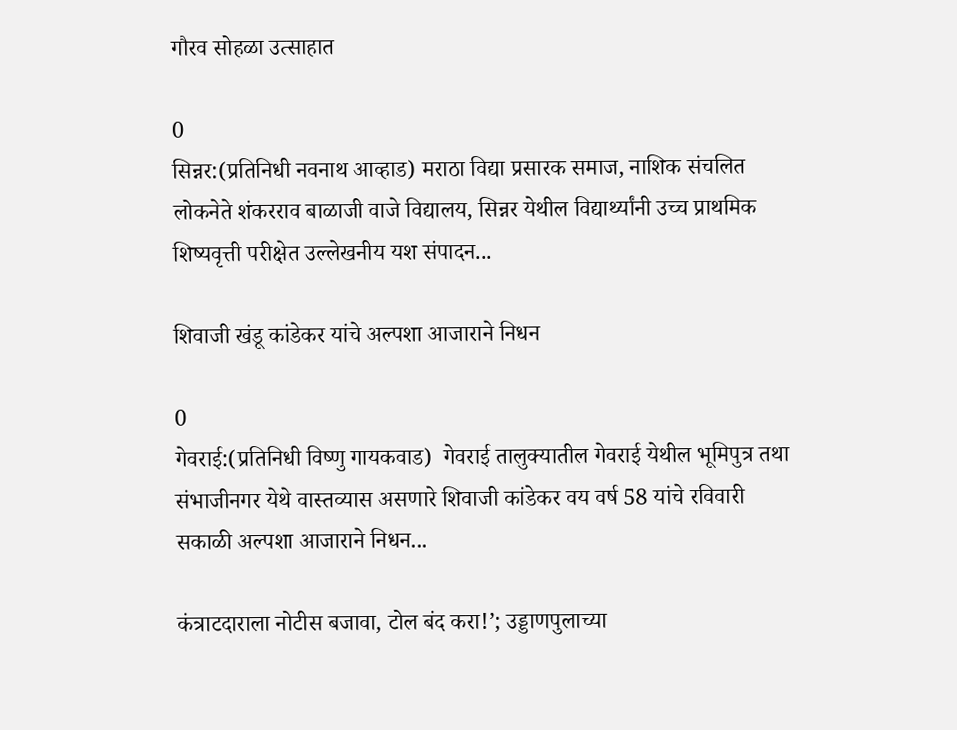गौरव सोहळा उत्साहात

0
सिन्नर:(प्रतिनिधी नवनाथ आव्हाड) मराठा विद्या प्रसारक समाज, नाशिक संचलित लोकनेते शंकरराव बाळाजी वाजे विद्यालय, सिन्नर येथील विद्यार्थ्यांनी उच्च प्राथमिक शिष्यवृत्ती परीक्षेत उल्लेखनीय यश संपादन...

शिवाजी खंडू कांडेकर यांचे अल्पशा आजाराने निधन

0
गेवराई:(प्रतिनिधी विष्णु गायकवाड)  गेवराई तालुक्यातील गेवराई येथील भूमिपुत्र तथा संभाजीनगर येथे वास्तव्यास असणारे शिवाजी कांडेकर वय वर्ष 58 यांचे रविवारी सकाळी अल्पशा आजाराने निधन...

कंत्राटदाराला नोटीस बजावा, टोल बंद करा!’; उड्डाणपुलाच्या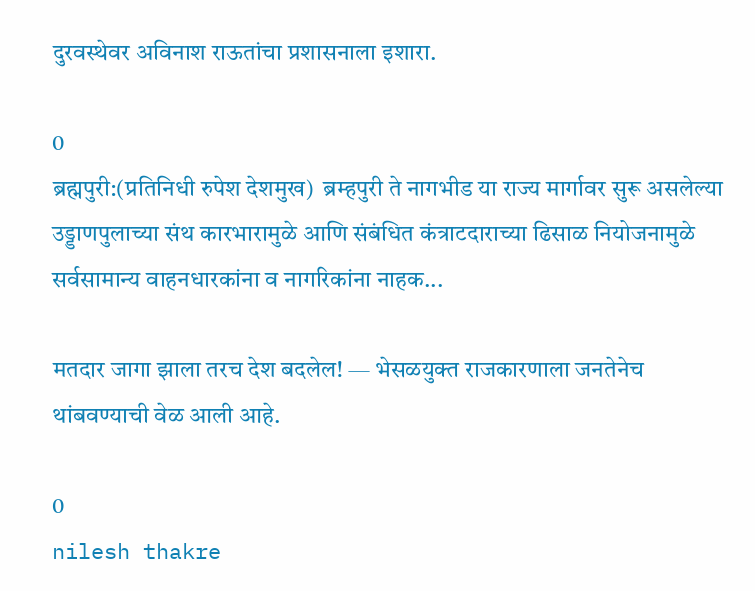दुरवस्थेवर अविनाश राऊतांचा प्रशासनाला इशारा.

0
ब्रह्मपुरी:(प्रतिनिधी रुपेश देशमुख)  ब्रम्हपुरी ते नागभीड या राज्य मार्गावर सुरू असलेल्या उड्डाणपुलाच्या संथ कारभारामुळे आणि संबंधित कंत्राटदाराच्या ढिसाळ नियोजनामुळे सर्वसामान्य वाहनधारकांना व नागरिकांना नाहक...

मतदार जागा झाला तरच देश बदलेल! — भेसळयुक्त राजकारणाला जनतेनेच थांबवण्याची वेळ आली आहे.

0
nilesh thakre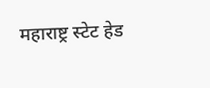महाराष्ट्र स्टेट हेड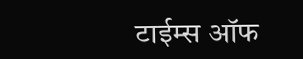टाईम्स ऑफ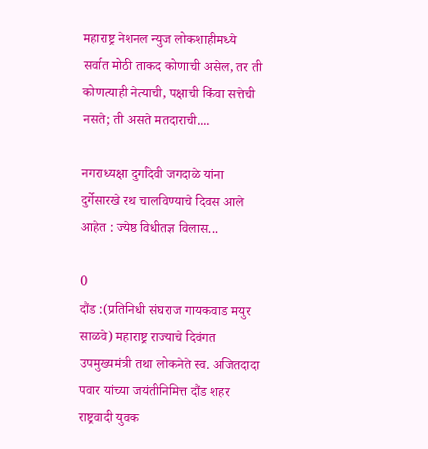महाराष्ट्र नेशनल न्युज लोकशाहीमध्ये सर्वात मोठी ताकद कोणाची असेल, तर ती कोणत्याही नेत्याची, पक्षाची किंवा सत्तेची नसते; ती असते मतदाराची....

नगराध्यक्षा दुर्गादेवी जगदाळे यांना दुर्गेसारखे रथ चालविण्याचे दिवस आले आहेत : ज्येष्ठ विधीतज्ञ विलास...

0
दौंड :(प्रतिनिधी संघराज गायकवाड मयुर साळवे) महाराष्ट्र राज्याचे दिवंगत उपमुख्यमंत्री तथा लोकनेते स्व. अजितदादा पवार यांच्या जयंतीनिमित्त दौंड शहर राष्ट्रवादी युवक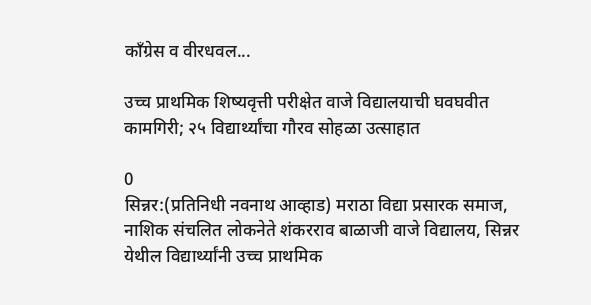काँग्रेस व वीरधवल...

उच्च प्राथमिक शिष्यवृत्ती परीक्षेत वाजे विद्यालयाची घवघवीत कामगिरी; २५ विद्यार्थ्यांचा गौरव सोहळा उत्साहात

0
सिन्नर:(प्रतिनिधी नवनाथ आव्हाड) मराठा विद्या प्रसारक समाज, नाशिक संचलित लोकनेते शंकरराव बाळाजी वाजे विद्यालय, सिन्नर येथील विद्यार्थ्यांनी उच्च प्राथमिक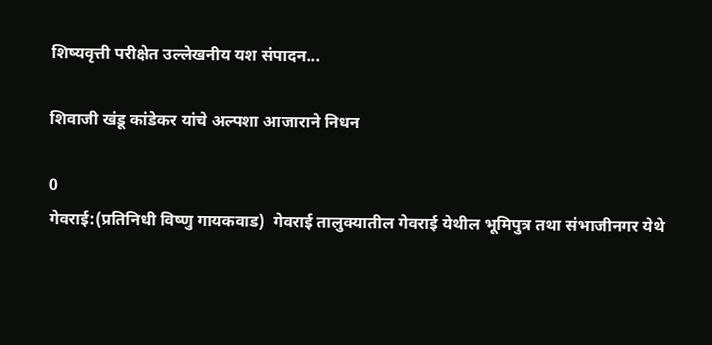शिष्यवृत्ती परीक्षेत उल्लेखनीय यश संपादन...

शिवाजी खंडू कांडेकर यांचे अल्पशा आजाराने निधन

0
गेवराई:(प्रतिनिधी विष्णु गायकवाड)  गेवराई तालुक्यातील गेवराई येथील भूमिपुत्र तथा संभाजीनगर येथे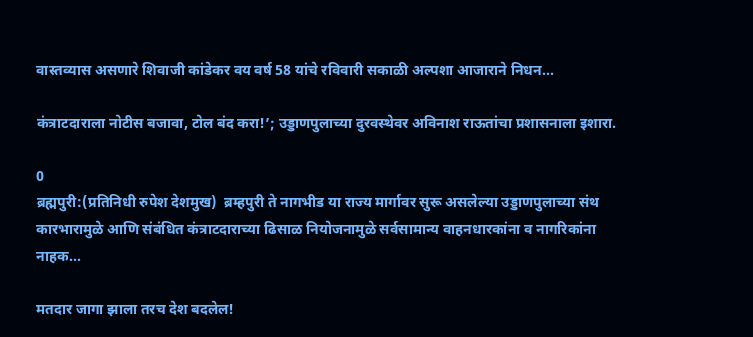वास्तव्यास असणारे शिवाजी कांडेकर वय वर्ष 58 यांचे रविवारी सकाळी अल्पशा आजाराने निधन...

कंत्राटदाराला नोटीस बजावा, टोल बंद करा!’; उड्डाणपुलाच्या दुरवस्थेवर अविनाश राऊतांचा प्रशासनाला इशारा.

0
ब्रह्मपुरी:(प्रतिनिधी रुपेश देशमुख)  ब्रम्हपुरी ते नागभीड या राज्य मार्गावर सुरू असलेल्या उड्डाणपुलाच्या संथ कारभारामुळे आणि संबंधित कंत्राटदाराच्या ढिसाळ नियोजनामुळे सर्वसामान्य वाहनधारकांना व नागरिकांना नाहक...

मतदार जागा झाला तरच देश बदलेल!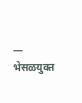— भेसळयुक्त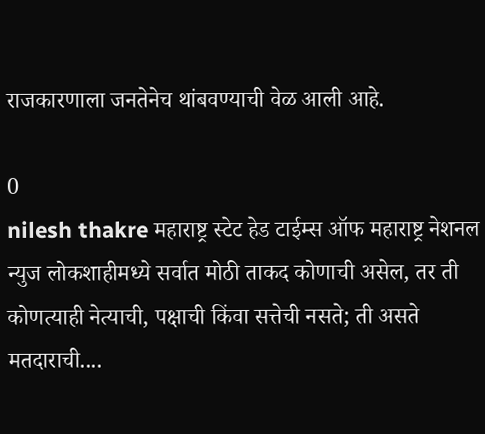राजकारणाला जनतेनेच थांबवण्याची वेळ आली आहे.

0
nilesh thakre महाराष्ट्र स्टेट हेड टाईम्स ऑफ महाराष्ट्र नेशनल न्युज लोकशाहीमध्ये सर्वात मोठी ताकद कोणाची असेल, तर ती कोणत्याही नेत्याची, पक्षाची किंवा सत्तेची नसते; ती असते मतदाराची....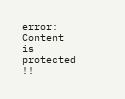error: Content is protected !!